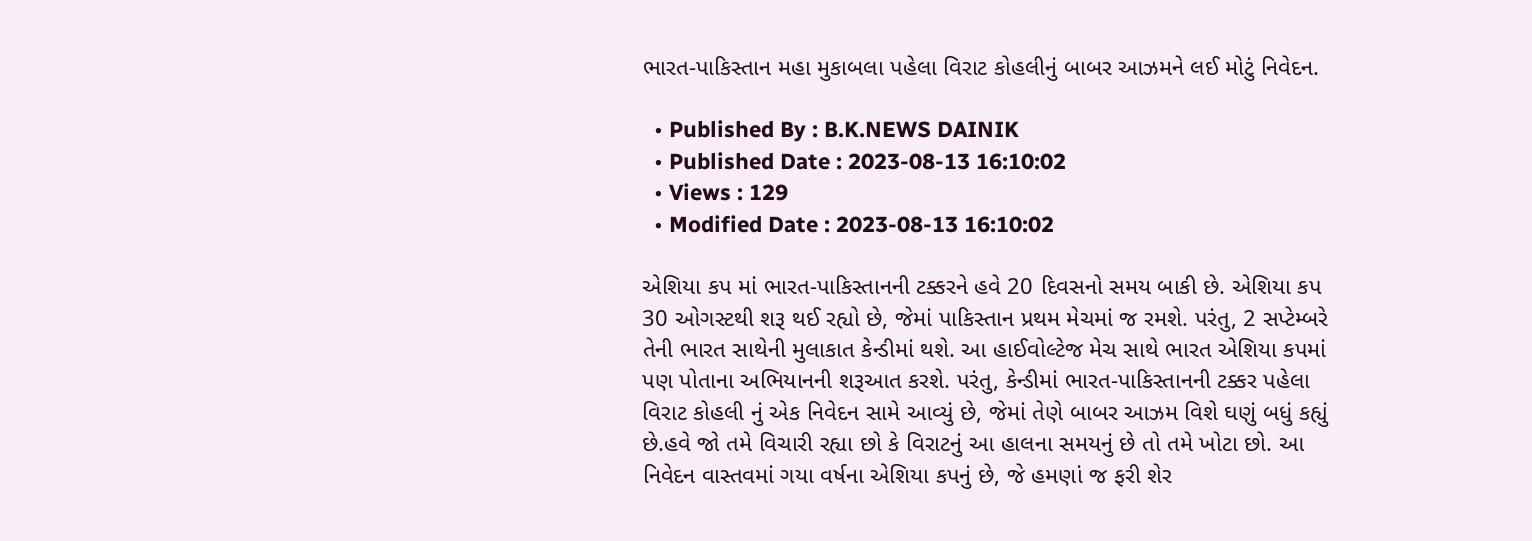ભારત-પાકિસ્તાન મહા મુકાબલા પહેલા વિરાટ કોહલીનું બાબર આઝમને લઈ મોટું નિવેદન.

  • Published By : B.K.NEWS DAINIK
  • Published Date : 2023-08-13 16:10:02
  • Views : 129
  • Modified Date : 2023-08-13 16:10:02

એશિયા કપ માં ભારત-પાકિસ્તાનની ટક્કરને હવે 20 દિવસનો સમય બાકી છે. એશિયા કપ 30 ઓગસ્ટથી શરૂ થઈ રહ્યો છે, જેમાં પાકિસ્તાન પ્રથમ મેચમાં જ રમશે. પરંતુ, 2 સપ્ટેમ્બરે તેની ભારત સાથેની મુલાકાત કેન્ડીમાં થશે. આ હાઈવોલ્ટેજ મેચ સાથે ભારત એશિયા કપમાં પણ પોતાના અભિયાનની શરૂઆત કરશે. પરંતુ, કેન્ડીમાં ભારત-પાકિસ્તાનની ટક્કર પહેલા વિરાટ કોહલી નું એક નિવેદન સામે આવ્યું છે, જેમાં તેણે બાબર આઝમ વિશે ઘણું બધું કહ્યું છે.હવે જો તમે વિચારી રહ્યા છો કે વિરાટનું આ હાલના સમયનું છે તો તમે ખોટા છો. આ નિવેદન વાસ્તવમાં ગયા વર્ષના એશિયા કપનું છે, જે હમણાં જ ફરી શેર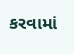કરવામાં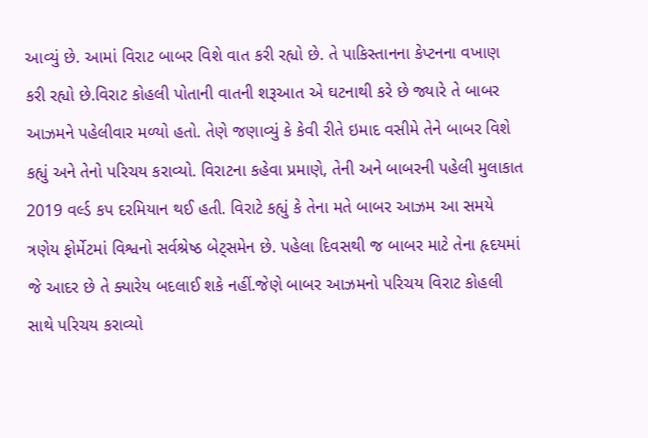આવ્યું છે. આમાં વિરાટ બાબર વિશે વાત કરી રહ્યો છે. તે પાકિસ્તાનના કેપ્ટનના વખાણ કરી રહ્યો છે.વિરાટ કોહલી પોતાની વાતની શરૂઆત એ ઘટનાથી કરે છે જ્યારે તે બાબર આઝમને પહેલીવાર મળ્યો હતો. તેણે જણાવ્યું કે કેવી રીતે ઇમાદ વસીમે તેને બાબર વિશે કહ્યું અને તેનો પરિચય કરાવ્યો. વિરાટના કહેવા પ્રમાણે, તેની અને બાબરની પહેલી મુલાકાત 2019 વર્લ્ડ કપ દરમિયાન થઈ હતી. વિરાટે કહ્યું કે તેના મતે બાબર આઝમ આ સમયે ત્રણેય ફોર્મેટમાં વિશ્વનો સર્વશ્રેષ્ઠ બેટ્સમેન છે. પહેલા દિવસથી જ બાબર માટે તેના હૃદયમાં જે આદર છે તે ક્યારેય બદલાઈ શકે નહીં.જેણે બાબર આઝમનો પરિચય વિરાટ કોહલી સાથે પરિચય કરાવ્યો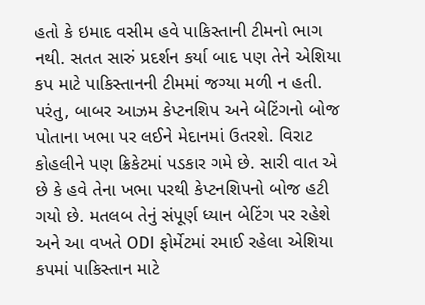હતો કે ઇમાદ વસીમ હવે પાકિસ્તાની ટીમનો ભાગ નથી. સતત સારું પ્રદર્શન કર્યા બાદ પણ તેને એશિયા કપ માટે પાકિસ્તાનની ટીમમાં જગ્યા મળી ન હતી. પરંતુ, બાબર આઝમ કેપ્ટનશિપ અને બેટિંગનો બોજ પોતાના ખભા પર લઈને મેદાનમાં ઉતરશે. વિરાટ કોહલીને પણ ક્રિકેટમાં પડકાર ગમે છે. સારી વાત એ છે કે હવે તેના ખભા પરથી કેપ્ટનશિપનો બોજ હટી ગયો છે. મતલબ તેનું સંપૂર્ણ ધ્યાન બેટિંગ પર રહેશે અને આ વખતે ODI ફોર્મેટમાં રમાઈ રહેલા એશિયા કપમાં પાકિસ્તાન માટે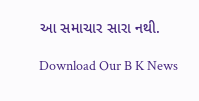આ સમાચાર સારા નથી.

Download Our B K News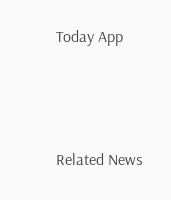Today App



Related News